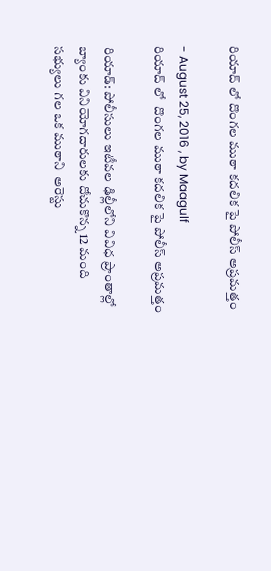రియాద్ లో దొంగల ముఠా కదలిక పై పోలీస్ అప్రమత్తం

- August 25, 2016 , by Maagulf
రియాద్ లో  దొంగల ముఠా కదలిక పై పోలీస్ అప్రమత్తం

రియాడ్: పోలీసులు ఇటీవల ఢిల్లీలోని వివిధ ప్రాంతాల్లో బ్యాంకు వినియోగదారులకు దోచుకొన్న 12 మంది సభ్యులు గల ఒక ముఠాని  అరెస్టు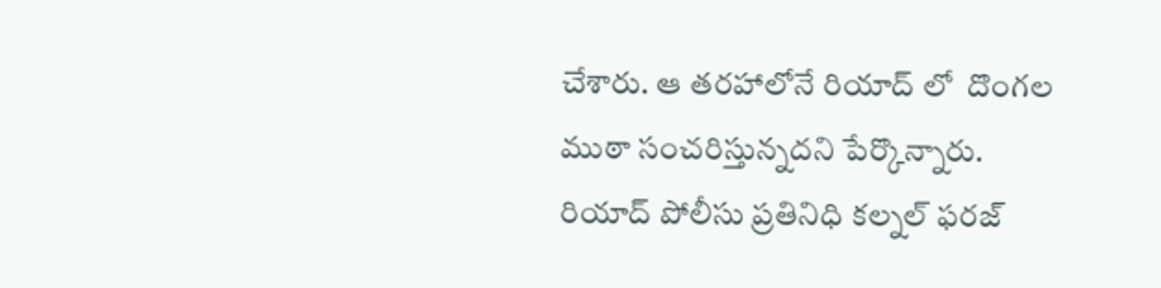చేశారు. ఆ తరహాలోనే రియాద్ లో  దొంగల ముఠా సంచరిస్తున్నదని పేర్కొన్నారు. రియాద్ పోలీసు ప్రతినిధి కల్నల్ ఫరజ్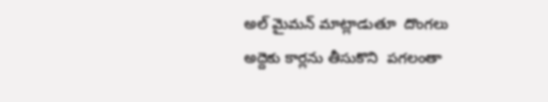అల్ మైమన్ మాట్లాడుతూ  దొంగలు అద్దెకు కార్లను తీసుకొని  పగలంతా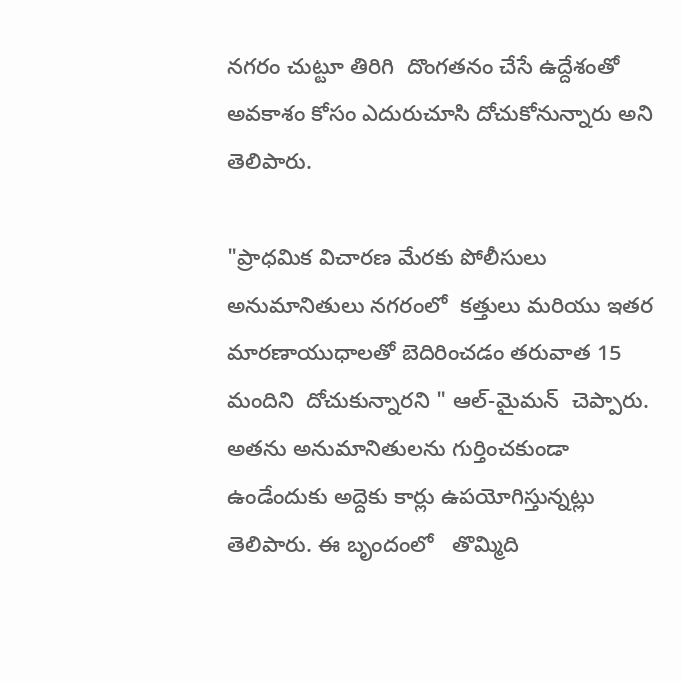నగరం చుట్టూ తిరిగి  దొంగతనం చేసే ఉద్దేశంతో  అవకాశం కోసం ఎదురుచూసి దోచుకోనున్నారు అని తెలిపారు.

"ప్రాధమిక విచారణ మేరకు పోలీసులు అనుమానితులు నగరంలో  కత్తులు మరియు ఇతర మారణాయుధాలతో బెదిరించడం తరువాత 15 మందిని  దోచుకున్నారని " ఆల్-మైమన్  చెప్పారు. అతను అనుమానితులను గుర్తించకుండా ఉండేందుకు అద్దెకు కార్లు ఉపయోగిస్తున్నట్లు  తెలిపారు. ఈ బృందంలో   తొమ్మిది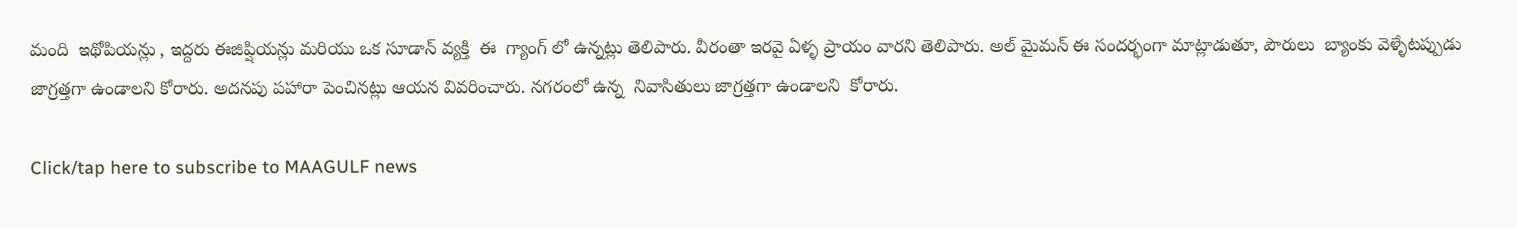మంది  ఇథోపియన్లు , ఇద్దరు ఈజిప్షియన్లు మరియు ఒక సూడాన్ వ్యక్తి  ఈ  గ్యాంగ్ లో ఉన్నట్లు తెలిపారు. వీరంతా ఇరవై ఏళ్ళ ప్రాయం వారని తెలిపారు. అల్ మైమన్ ఈ సందర్భంగా మాట్లాడుతూ, పౌరులు  బ్యాంకు వెళ్ళేటప్పుడు జాగ్రత్తగా ఉండాలని కోరారు. అదనపు పహారా పెంచినట్లు ఆయన వివరించారు. నగరంలో ఉన్న  నివాసితులు జాగ్రత్తగా ఉండాలని  కోరారు.

Click/tap here to subscribe to MAAGULF news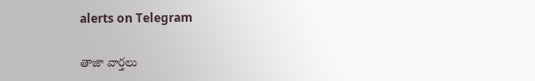alerts on Telegram

తాజా వార్తలు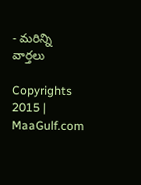- మరిన్ని వార్తలు

Copyrights 2015 | MaaGulf.com